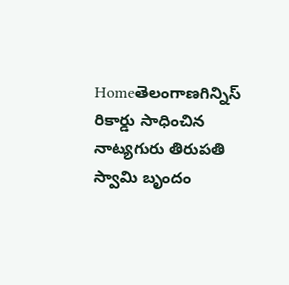Homeతెలంగాణగిన్నిస్ రికార్డు సాధించిన నాట్యగురు తిరుపతి స్వామి బృందం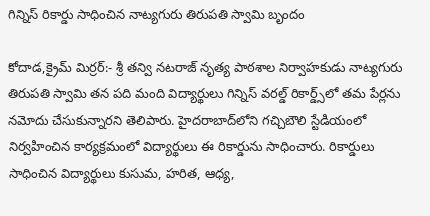గిన్నిస్ రికార్డు సాధించిన నాట్యగురు తిరుపతి స్వామి బృందం

కోదాడ,క్రైమ్ మిర్రర్:- శ్రీ తన్వి నటరాజ్ నృత్య పాఠశాల నిర్వాహకుడు నాట్యగురు తిరుపతి స్వామి తన పది మంది విద్యార్థులు గిన్నిస్ వరల్డ్ రికార్డ్స్‌లో తమ పేర్లను నమోదు చేసుకున్నారని తెలిపారు. హైదరాబాద్‌లోని గచ్చిబౌలి స్టేడియంలో నిర్వహించిన కార్యక్రమంలో విద్యార్థులు ఈ రికార్డును సాధించారు. రికార్డులు సాధించిన విద్యార్థులు కుసుమ, హరిత, ఆధ్య,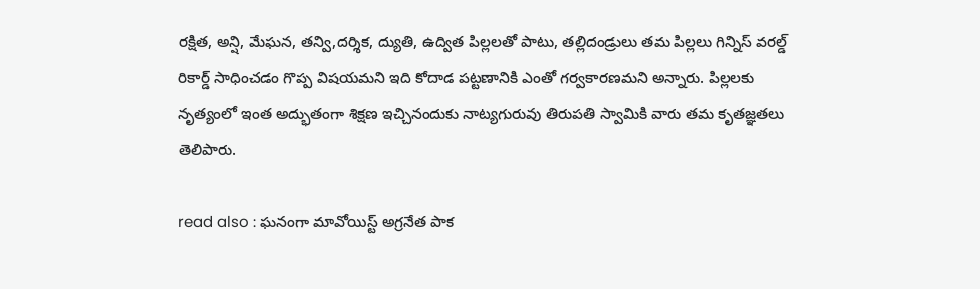రక్షిత, అన్షి, మేఘన, తన్వి,దర్శిక, ద్యుతి, ఉద్విత పిల్లలతో పాటు, తల్లిదండ్రులు తమ పిల్లలు గిన్నిస్ వరల్డ్ రికార్డ్ సాధించడం గొప్ప విషయమని ఇది కోదాడ పట్టణానికి ఎంతో గర్వకారణమని అన్నారు. పిల్లలకు నృత్యంలో ఇంత అద్భుతంగా శిక్షణ ఇచ్చినందుకు నాట్యగురువు తిరుపతి స్వామికి వారు తమ కృతజ్ఞతలు తెలిపారు.

read also : ఘనంగా మావోయిస్ట్ అగ్రనేత పాక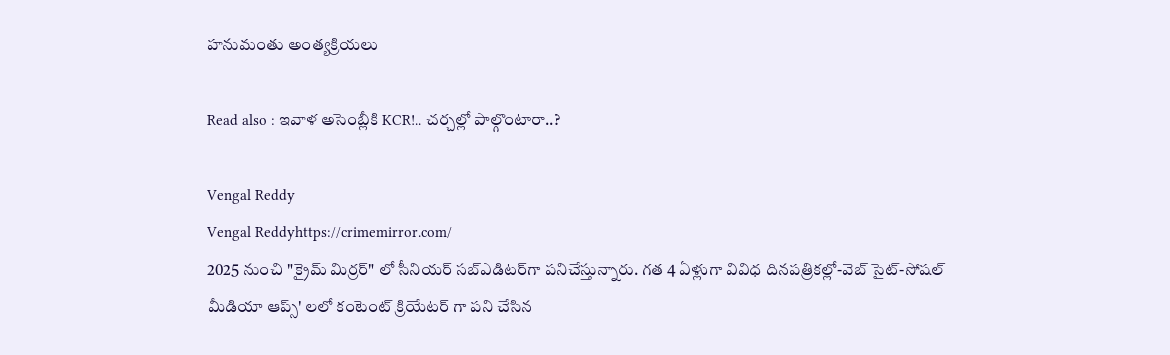హనుమంతు అంత్యక్రియలు

Read also : ఇవాళ అసెంబ్లీకి KCR!.. చర్చల్లో పాల్గొంటారా..?

Vengal Reddy
Vengal Reddyhttps://crimemirror.com/
2025 నుంచి "క్రైమ్ మిర్రర్" లో సీనియర్ సబ్‌ఎడిటర్‌గా పనిచేస్తున్నారు. గత 4 ఏళ్లుగా వివిధ దినపత్రికల్లో-వెబ్ సైట్-సోషల్ మీడియా ఆప్స్' లలో కంటెంట్ క్రియేటర్ గా పని చేసిన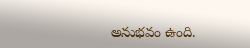అనుభవం ఉంది.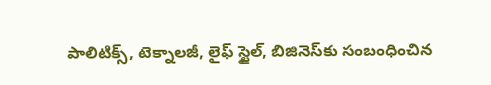పాలిటిక్స్‌, టెక్నాలజీ, లైఫ్‌ స్టైల్‌, బిజినెస్‌కు సంబంధించిన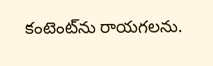కంటెంట్‌ను రాయగలను.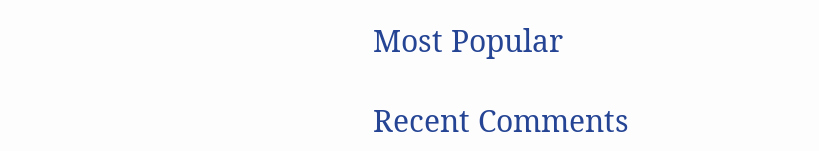Most Popular

Recent Comments